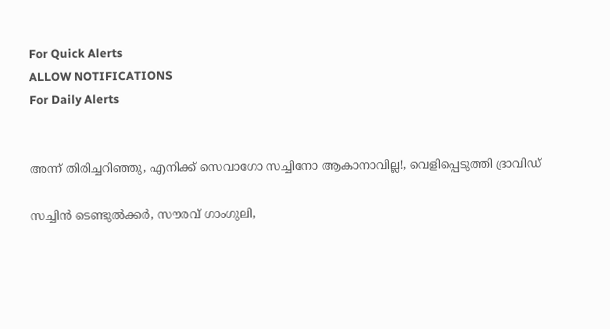For Quick Alerts
ALLOW NOTIFICATIONS
For Daily Alerts


അന്ന് തിരിച്ചറിഞ്ഞു, എനിക്ക് സെവാഗോ സച്ചിനോ ആകാനാവില്ല!, വെളിപ്പെടുത്തി ദ്രാവിഡ്

സച്ചിന്‍ ടെണ്ടുല്‍ക്കര്‍, സൗരവ് ഗാംഗുലി,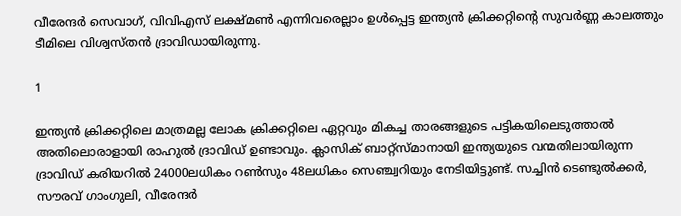വീരേന്ദര്‍ സെവാഗ്, വിവിഎസ് ലക്ഷ്മണ്‍ എന്നിവരെല്ലാം ഉള്‍പ്പെട്ട ഇന്ത്യന്‍ ക്രിക്കറ്റിന്റെ സുവര്‍ണ്ണ കാലത്തും ടീമിലെ വിശ്വസ്തന്‍ ദ്രാവിഡായിരുന്നു.

1

ഇന്ത്യന്‍ ക്രിക്കറ്റിലെ മാത്രമല്ല ലോക ക്രിക്കറ്റിലെ ഏറ്റവും മികച്ച താരങ്ങളുടെ പട്ടികയിലെടുത്താല്‍ അതിലൊരാളായി രാഹുല്‍ ദ്രാവിഡ് ഉണ്ടാവും. ക്ലാസിക് ബാറ്റ്‌സ്മാനായി ഇന്ത്യയുടെ വന്മതിലായിരുന്ന ദ്രാവിഡ് കരിയറില്‍ 24000ലധികം റണ്‍സും 48ലധികം സെഞ്ച്വറിയും നേടിയിട്ടുണ്ട്. സച്ചിന്‍ ടെണ്ടുല്‍ക്കര്‍, സൗരവ് ഗാംഗുലി, വീരേന്ദര്‍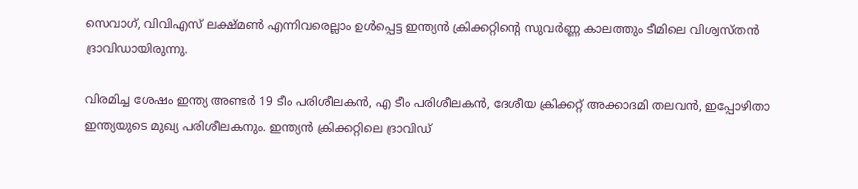സെവാഗ്, വിവിഎസ് ലക്ഷ്മണ്‍ എന്നിവരെല്ലാം ഉള്‍പ്പെട്ട ഇന്ത്യന്‍ ക്രിക്കറ്റിന്റെ സുവര്‍ണ്ണ കാലത്തും ടീമിലെ വിശ്വസ്തന്‍ ദ്രാവിഡായിരുന്നു.

വിരമിച്ച ശേഷം ഇന്ത്യ അണ്ടര്‍ 19 ടീം പരിശീലകന്‍, എ ടീം പരിശീലകന്‍, ദേശീയ ക്രിക്കറ്റ് അക്കാദമി തലവന്‍, ഇപ്പോഴിതാ ഇന്ത്യയുടെ മുഖ്യ പരിശീലകനും. ഇന്ത്യന്‍ ക്രിക്കറ്റിലെ ദ്രാവിഡ്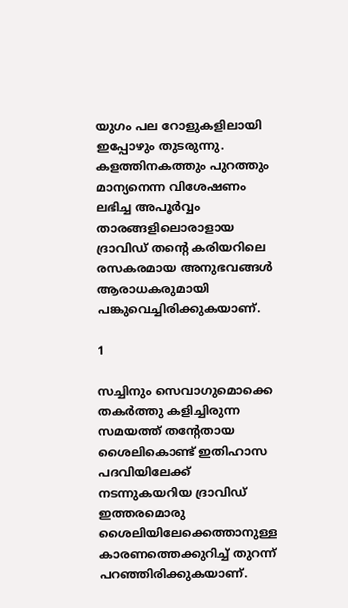യുഗം പല റോളുകളിലായി ഇപ്പോഴും തുടരുന്നു. കളത്തിനകത്തും പുറത്തും മാന്യനെന്ന വിശേഷണം ലഭിച്ച അപൂര്‍വ്വം താരങ്ങളിലൊരാളായ ദ്രാവിഡ് തന്റെ കരിയറിലെ രസകരമായ അനുഭവങ്ങള്‍ ആരാധകരുമായി പങ്കുവെച്ചിരിക്കുകയാണ്.

1

സച്ചിനും സെവാഗുമൊക്കെ തകര്‍ത്തു കളിച്ചിരുന്ന സമയത്ത് തന്റേതായ ശൈലികൊണ്ട് ഇതിഹാസ പദവിയിലേക്ക് നടന്നുകയറിയ ദ്രാവിഡ് ഇത്തരമൊരു ശൈലിയിലേക്കെത്താനുള്ള കാരണത്തെക്കുറിച്ച് തുറന്ന് പറഞ്ഞിരിക്കുകയാണ്.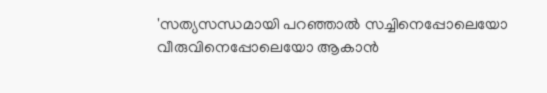'സത്യസന്ധമായി പറഞ്ഞാല്‍ സച്ചിനെപ്പോലെയോ വീരുവിനെപ്പോലെയോ ആകാന്‍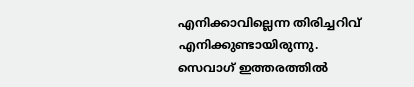എനിക്കാവില്ലെന്ന തിരിച്ചറിവ് എനിക്കുണ്ടായിരുന്നു. സെവാഗ് ഇത്തരത്തില്‍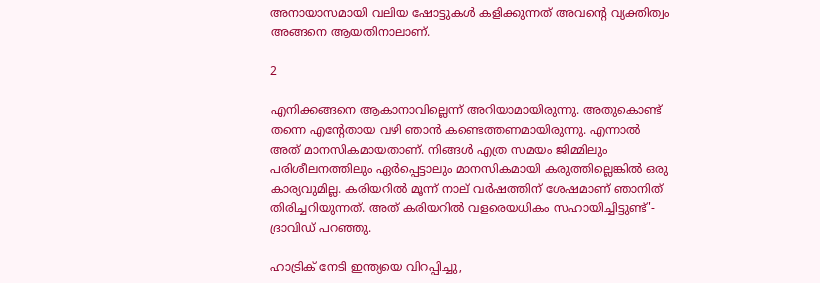അനായാസമായി വലിയ ഷോട്ടുകള്‍ കളിക്കുന്നത് അവന്റെ വ്യക്തിത്വം അങ്ങനെ ആയതിനാലാണ്.

2

എനിക്കങ്ങനെ ആകാനാവില്ലെന്ന് അറിയാമായിരുന്നു. അതുകൊണ്ട് തന്നെ എന്റേതായ വഴി ഞാന്‍ കണ്ടെത്തണമായിരുന്നു. എന്നാല്‍ അത് മാനസികമായതാണ്. നിങ്ങള്‍ എത്ര സമയം ജിമ്മിലും പരിശീലനത്തിലും ഏര്‍പ്പെട്ടാലും മാനസികമായി കരുത്തില്ലെങ്കില്‍ ഒരു കാര്യവുമില്ല. കരിയറില്‍ മൂന്ന് നാല് വര്‍ഷത്തിന് ശേഷമാണ് ഞാനിത് തിരിച്ചറിയുന്നത്. അത് കരിയറില്‍ വളരെയധികം സഹായിച്ചിട്ടുണ്ട്'- ദ്രാവിഡ് പറഞ്ഞു.

ഹാട്രിക് നേടി ഇന്ത്യയെ വിറപ്പിച്ചു,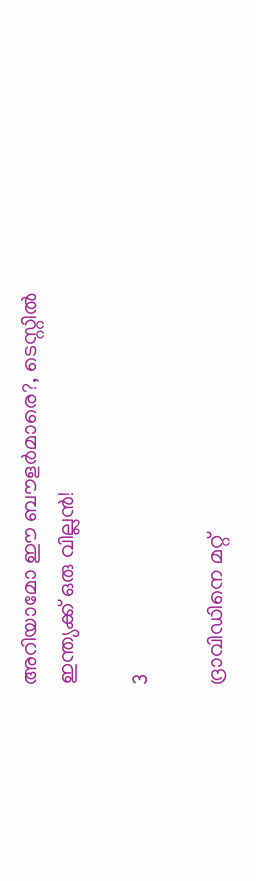അറിയാമോ ഈ ബൗളര്‍മാരെ?, ടെസ്റ്റില്‍ ഇന്ത്യക്ക് ഒരു വില്ലന്‍!

3

ദ്രാവിഡിനെ മറ്റ്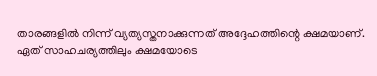താരങ്ങളില്‍ നിന്ന് വ്യത്യസ്തനാക്കുന്നത് അദ്ദേഹത്തിന്റെ ക്ഷമയാണ്. ഏത് സാഹചര്യത്തിലും ക്ഷമയോടെ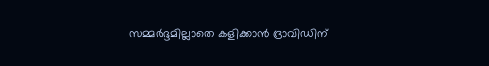സമ്മര്‍ദ്ദമില്ലാതെ കളിക്കാന്‍ ദ്രാവിഡിന്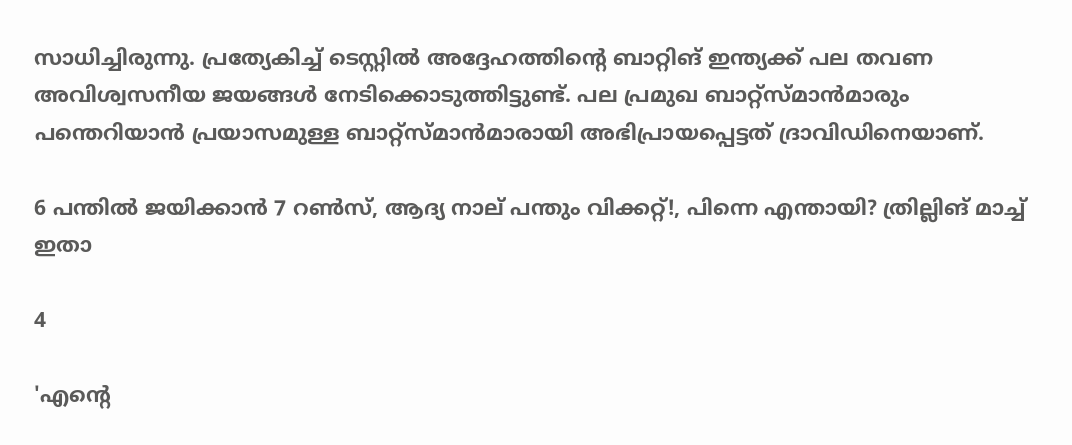സാധിച്ചിരുന്നു. പ്രത്യേകിച്ച് ടെസ്റ്റില്‍ അദ്ദേഹത്തിന്റെ ബാറ്റിങ് ഇന്ത്യക്ക് പല തവണ അവിശ്വസനീയ ജയങ്ങള്‍ നേടിക്കൊടുത്തിട്ടുണ്ട്. പല പ്രമുഖ ബാറ്റ്‌സ്മാന്‍മാരും പന്തെറിയാന്‍ പ്രയാസമുള്ള ബാറ്റ്‌സ്മാന്‍മാരായി അഭിപ്രായപ്പെട്ടത് ദ്രാവിഡിനെയാണ്.

6 പന്തില്‍ ജയിക്കാന്‍ 7 റണ്‍സ്, ആദ്യ നാല് പന്തും വിക്കറ്റ്!, പിന്നെ എന്തായി? ത്രില്ലിങ് മാച്ച് ഇതാ

4

'എന്റെ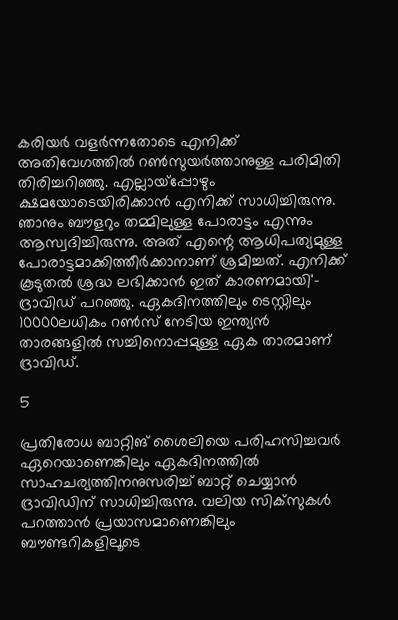കരിയര്‍ വളര്‍ന്നതോടെ എനിക്ക് അതിവേഗത്തില്‍ റണ്‍സുയര്‍ത്താനുള്ള പരിമിതി തിരിച്ചറിഞ്ഞു. എല്ലായ്‌പ്പോഴും ക്ഷമയോടെയിരിക്കാന്‍ എനിക്ക് സാധിച്ചിരുന്നു. ഞാനും ബൗളറും തമ്മിലുള്ള പോരാട്ടം എന്നും ആസ്വദിച്ചിരുന്നു. അത് എന്റെ ആധിപത്യമുള്ള പോരാട്ടമാക്കിത്തീര്‍ക്കാനാണ് ശ്രമിച്ചത്. എനിക്ക് കൂടുതല്‍ ശ്രദ്ധ ലഭിക്കാന്‍ ഇത് കാരണമായി'- ദ്രാവിഡ് പറഞ്ഞു. ഏകദിനത്തിലും ടെസ്റ്റിലും 10000ലധികം റണ്‍സ് നേടിയ ഇന്ത്യന്‍ താരങ്ങളില്‍ സച്ചിനൊപ്പമുള്ള ഏക താരമാണ് ദ്രാവിഡ്.

5

പ്രതിരോധ ബാറ്റിങ് ശൈലിയെ പരിഹസിച്ചവര്‍ ഏറെയാണെങ്കിലും ഏകദിനത്തില്‍ സാഹചര്യത്തിനനുസരിച്ച് ബാറ്റ് ചെയ്യാന്‍ ദ്രാവിഡിന് സാധിച്ചിരുന്നു. വലിയ സിക്‌സുകള്‍ പറത്താന്‍ പ്രയാസമാണെങ്കിലും ബൗണ്ടറികളിലൂടെ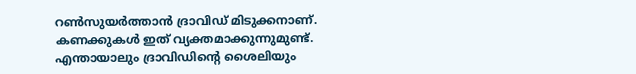റണ്‍സുയര്‍ത്താന്‍ ദ്രാവിഡ് മിടുക്കനാണ്. കണക്കുകള്‍ ഇത് വ്യക്തമാക്കുന്നുമുണ്ട്. എന്തായാലും ദ്രാവിഡിന്റെ ശൈലിയും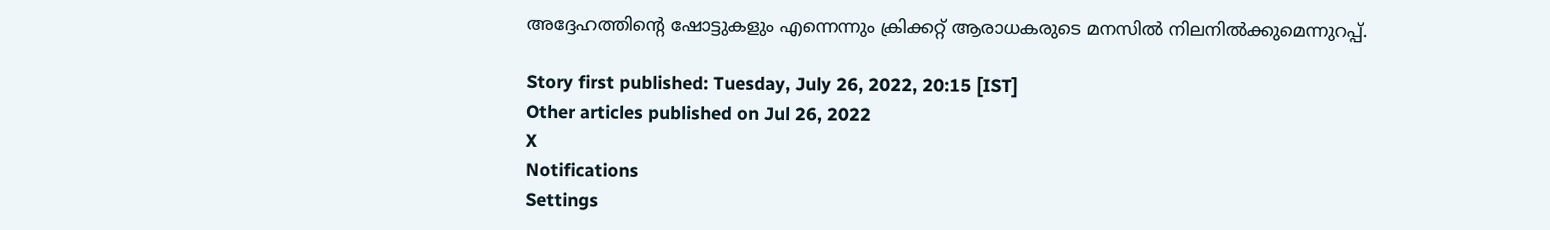അദ്ദേഹത്തിന്റെ ഷോട്ടുകളും എന്നെന്നും ക്രിക്കറ്റ് ആരാധകരുടെ മനസില്‍ നിലനില്‍ക്കുമെന്നുറപ്പ്.

Story first published: Tuesday, July 26, 2022, 20:15 [IST]
Other articles published on Jul 26, 2022
X
Notifications
Settings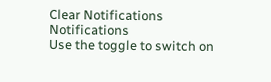Clear Notifications
Notifications
Use the toggle to switch on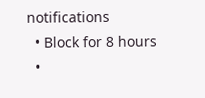notifications
  • Block for 8 hours
  •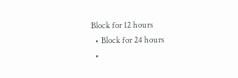Block for 12 hours
  • Block for 24 hours
  •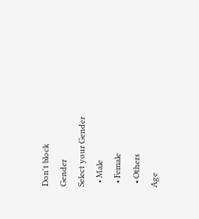Don't block
Gender
Select your Gender
  • Male
  • Female
  • Others
Age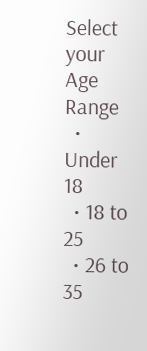Select your Age Range
  • Under 18
  • 18 to 25
  • 26 to 35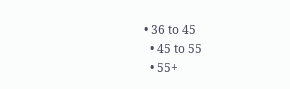• 36 to 45
  • 45 to 55
  • 55+